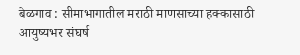बेळगाव : सीमाभागातील मराठी माणसाच्या हक्कासाठी आयुष्यभर संघर्ष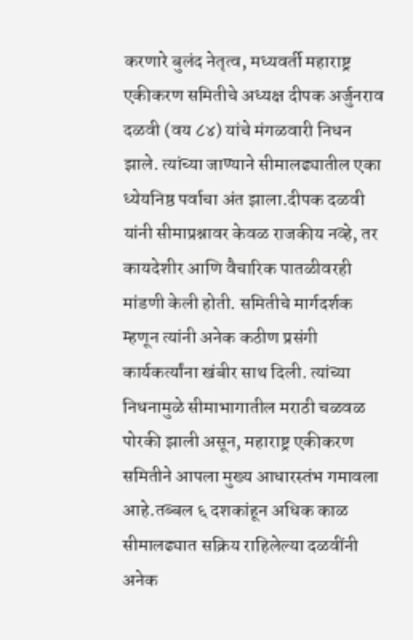करणारे बुलंद नेतृत्व, मध्यवर्ती महाराष्ट्र एकीकरण समितीचे अध्यक्ष दीपक अर्जुनराव दळवी (वय ८४) यांचे मंगळवारी निधन झाले. त्यांच्या जाण्याने सीमालढ्यातील एका ध्येयनिष्ठ पर्वाचा अंत झाला.दीपक दळवी यांनी सीमाप्रश्नावर केवळ राजकीय नव्हे, तर कायदेशीर आणि वैचारिक पातळीवरही मांडणी केली होती. समितीचे मार्गदर्शक म्हणून त्यांनी अनेक कठीण प्रसंगी कार्यकर्त्यांना खंबीर साथ दिली. त्यांच्या निधनामुळे सीमाभागातील मराठी चळवळ पोरकी झाली असून, महाराष्ट्र एकीकरण समितीने आपला मुख्य आधारस्तंभ गमावला आहे.तब्बल ६ दशकांहून अधिक काळ सीमालढ्यात सक्रिय राहिलेल्या दळवींनी अनेक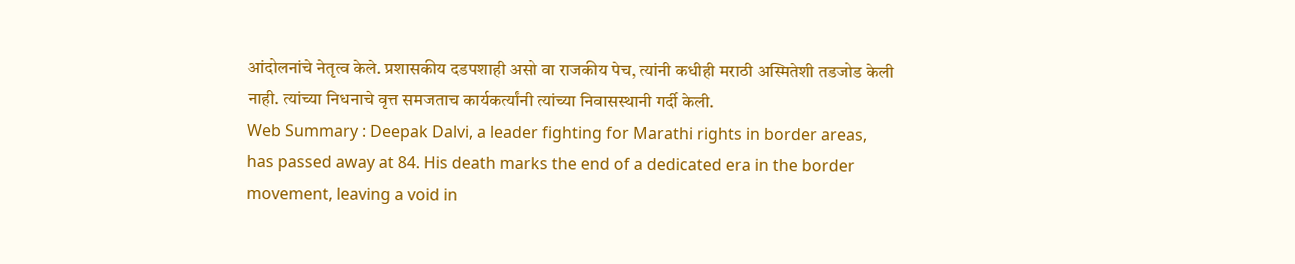आंदोलनांचे नेतृत्व केले. प्रशासकीय दडपशाही असो वा राजकीय पेच, त्यांनी कधीही मराठी अस्मितेशी तडजोड केली नाही. त्यांच्या निधनाचे वृत्त समजताच कार्यकर्त्यांनी त्यांच्या निवासस्थानी गर्दी केली.
Web Summary : Deepak Dalvi, a leader fighting for Marathi rights in border areas, has passed away at 84. His death marks the end of a dedicated era in the border movement, leaving a void in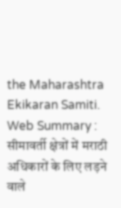the Maharashtra Ekikaran Samiti.
Web Summary : सीमावर्ती क्षेत्रों में मराठी अधिकारों के लिए लड़ने वाले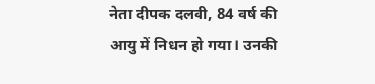नेता दीपक दलवी, 84 वर्ष की आयु में निधन हो गया। उनकी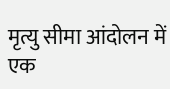मृत्यु सीमा आंदोलन में एक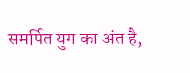समर्पित युग का अंत है,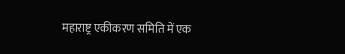महाराष्ट्र एकीकरण समिति में एक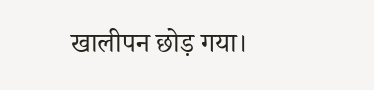खालीपन छोड़ गया।